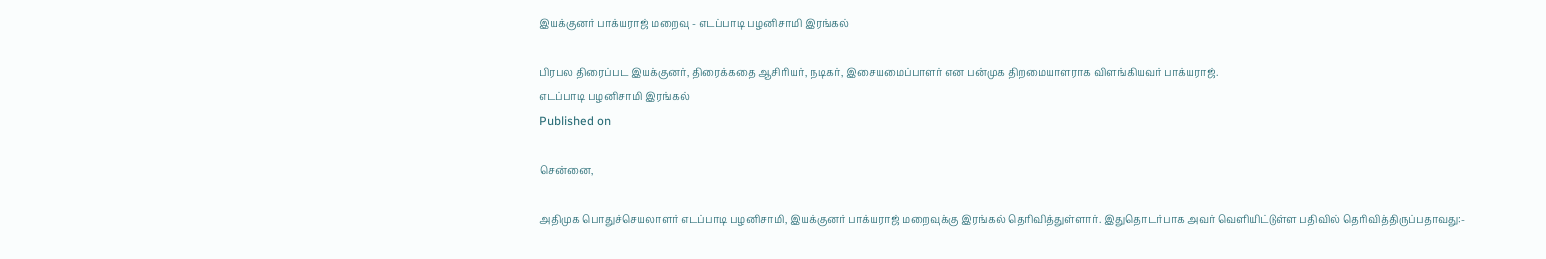இயக்குனர் பாக்யராஜ் மறைவு - எடப்பாடி பழனிசாமி இரங்கல்

பிரபல திரைப்பட இயக்குனர், திரைக்கதை ஆசிரியர், நடிகர், இசையமைப்பாளர் என பன்முக திறமையாளராக விளங்கியவர் பாக்யராஜ்.
எடப்பாடி பழனிசாமி இரங்கல்
Published on

சென்னை,

அதிமுக பொதுச்செயலாளர் எடப்பாடி பழனிசாமி, இயக்குனர் பாக்யராஜ் மறைவுக்கு இரங்கல் தெரிவித்துள்ளார். இதுதொடர்பாக அவர் வெளியிட்டுள்ள பதிவில் தெரிவித்திருப்பதாவது:-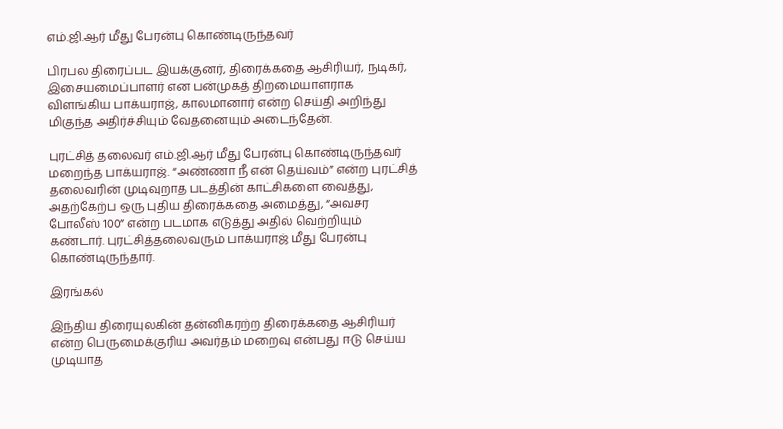எம்.ஜி.ஆர் மீது பேரன்பு கொண்டிருந்தவர்

பிரபல திரைப்பட இயக்குனர், திரைக்கதை ஆசிரியர், நடிகர், இசையமைப்பாளர் என பன்முகத் திறமையாளராக விளங்கிய பாக்யராஜ், காலமானார் என்ற செய்தி அறிந்து மிகுந்த அதிர்ச்சியும் வேதனையும் அடைந்தேன்.

புரட்சித் தலைவர் எம்.ஜி.ஆர் மீது பேரன்பு கொண்டிருந்தவர் மறைந்த பாக்யராஜ். “அண்ணா நீ என் தெய்வம்” என்ற புரட்சித் தலைவரின் முடிவுறாத படத்தின் காட்சிகளை வைத்து, அதற்கேற்ப ஒரு புதிய திரைக்கதை அமைத்து, “அவசர போலீஸ் 100” என்ற படமாக எடுத்து அதில் வெற்றியும் கண்டார். புரட்சித்தலைவரும் பாக்யராஜ் மீது பேரன்பு கொண்டிருந்தார்.

இரங்கல்

இந்திய திரையுலகின் தன்னிகரற்ற திரைக்கதை ஆசிரியர் என்ற பெருமைக்குரிய அவர்தம் மறைவு என்பது ஈடு செய்ய முடியாத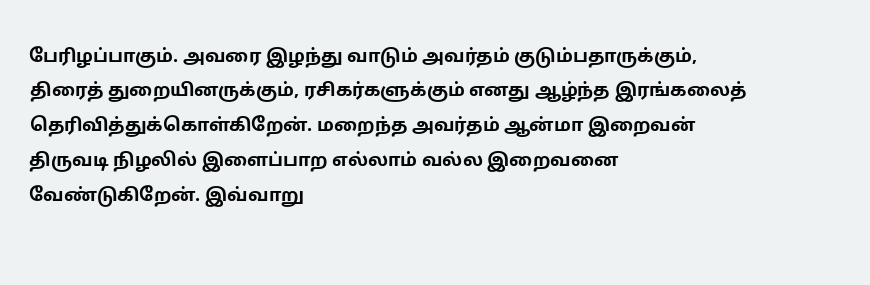பேரிழப்பாகும். அவரை இழந்து வாடும் அவர்தம் குடும்பதாருக்கும், திரைத் துறையினருக்கும், ரசிகர்களுக்கும் எனது ஆழ்ந்த இரங்கலைத் தெரிவித்துக்கொள்கிறேன். மறைந்த அவர்தம் ஆன்மா இறைவன் திருவடி நிழலில் இளைப்பாற எல்லாம் வல்ல இறைவனை வேண்டுகிறேன். இவ்வாறு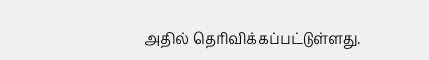அதில் தெரிவிக்கப்பட்டுள்ளது.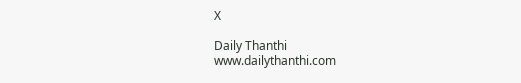X

Daily Thanthi
www.dailythanthi.com